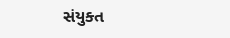સંયુક્ત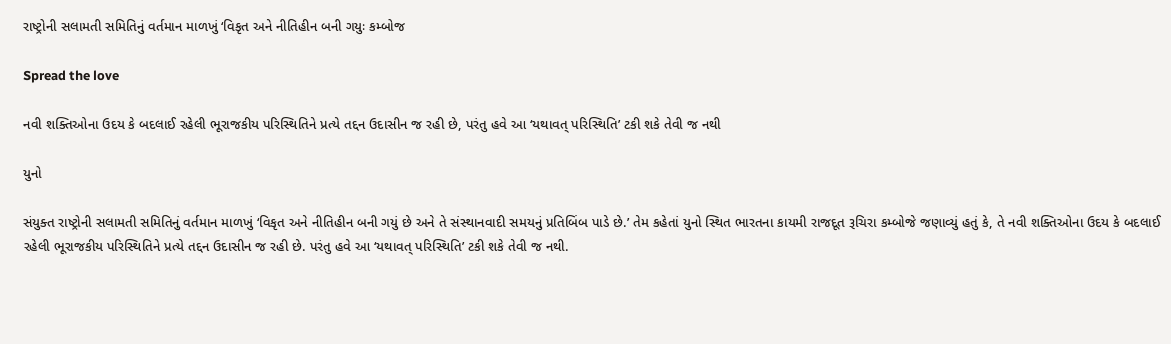રાષ્ટ્રોની સલામતી સમિતિનું વર્તમાન માળખું ‘વિકૃત અને નીતિહીન બની ગયુઃ કમ્બોજ

Spread the love

નવી શક્તિઓના ઉદય કે બદલાઈ રહેલી ભૂરાજકીય પરિસ્થિતિને પ્રત્યે તદ્દન ઉદાસીન જ રહી છે, પરંતુ હવે આ ‘યથાવત્ પરિસ્થિતિ’ ટકી શકે તેવી જ નથી

યુનો

સંયુક્ત રાષ્ટ્રોની સલામતી સમિતિનું વર્તમાન માળખું ‘વિકૃત અને નીતિહીન બની ગયું છે અને તે સંસ્થાનવાદી સમયનું પ્રતિબિંબ પાડે છે.’ તેમ કહેતાં યુનો સ્થિત ભારતના કાયમી રાજદૂત રૂચિરા કમ્બોજે જણાવ્યું હતું કે, તે નવી શક્તિઓના ઉદય કે બદલાઈ રહેલી ભૂરાજકીય પરિસ્થિતિને પ્રત્યે તદ્દન ઉદાસીન જ રહી છે. પરંતુ હવે આ ‘યથાવત્ પરિસ્થિતિ’ ટકી શકે તેવી જ નથી.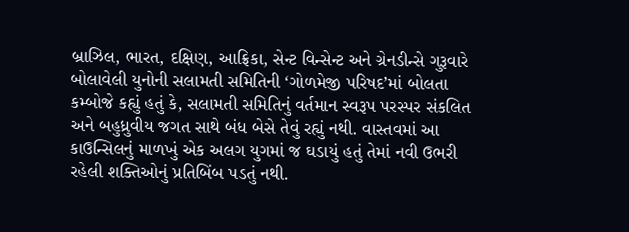બ્રાઝિલ, ભારત, દક્ષિણ, આફ્રિકા, સેન્ટ વિન્સેન્ટ અને ગ્રેનડીન્સે ગુરૂવારે બોલાવેલી યુનોની સલામતી સમિતિની ‘ગોળમેજી પરિષદ’માં બોલતા કમ્બોજે કહ્યું હતું કે, સલામતી સમિતિનું વર્તમાન સ્વરૂપ પરસ્પર સંકલિત અને બહુધ્રુવીય જગત સાથે બંધ બેસે તેવું રહ્યું નથી. વાસ્તવમાં આ કાઉન્સિલનું માળખું એક અલગ યુગમાં જ ઘડાયું હતું તેમાં નવી ઉભરી રહેલી શક્તિઓનું પ્રતિબિંબ પડતું નથી.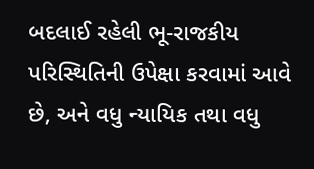બદલાઈ રહેલી ભૂ-રાજકીય પરિસ્થિતિની ઉપેક્ષા કરવામાં આવે છે, અને વધુ ન્યાયિક તથા વધુ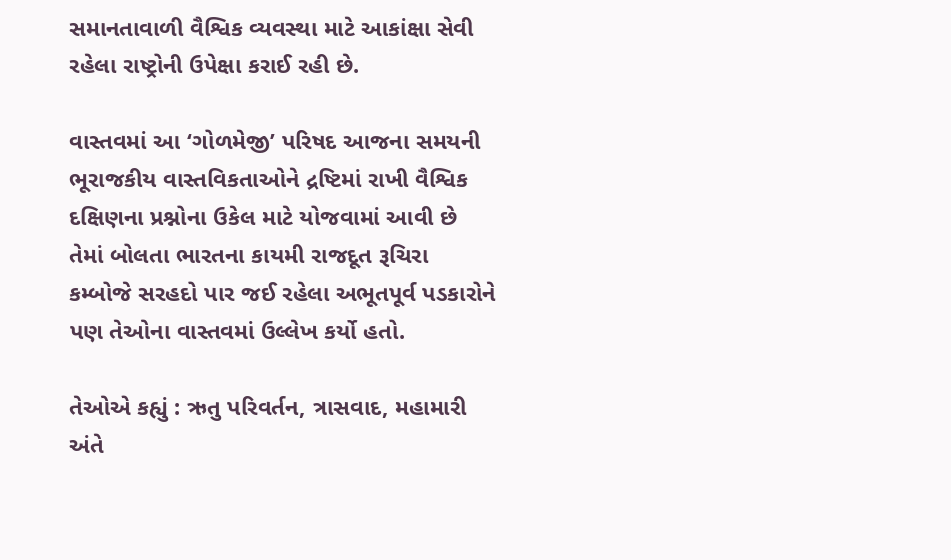સમાનતાવાળી વૈશ્વિક વ્યવસ્થા માટે આકાંક્ષા સેવી રહેલા રાષ્ટ્રોની ઉપેક્ષા કરાઈ રહી છે.

વાસ્તવમાં આ ‘ગોળમેજી’ પરિષદ આજના સમયની ભૂરાજકીય વાસ્તવિકતાઓને દ્રષ્ટિમાં રાખી વૈશ્વિક દક્ષિણના પ્રશ્નોના ઉકેલ માટે યોજવામાં આવી છે તેમાં બોલતા ભારતના કાયમી રાજદૂત રૂચિરા કમ્બોજે સરહદો પાર જઈ રહેલા અભૂતપૂર્વ પડકારોને પણ તેઓના વાસ્તવમાં ઉલ્લેખ કર્યો હતો.

તેઓએ કહ્યું : ઋતુ પરિવર્તન, ત્રાસવાદ, મહામારી અંતે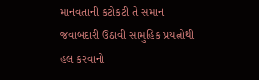માનવતાની કટોકટી તે સમાન જવાબદારી ઉઠાવી સામુહિક પ્રયત્નોથી હલ કરવાનો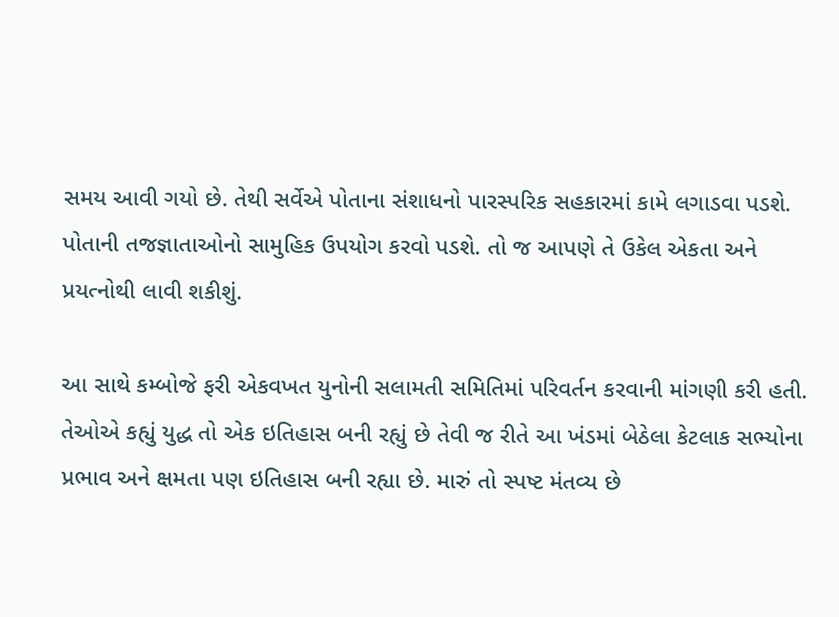સમય આવી ગયો છે. તેથી સર્વેએ પોતાના સંશાધનો પારસ્પરિક સહકારમાં કામે લગાડવા પડશે. પોતાની તજજ્ઞાતાઓનો સામુહિક ઉપયોગ કરવો પડશે. તો જ આપણે તે ઉકેલ એકતા અને પ્રયત્નોથી લાવી શકીશું.

આ સાથે કમ્બોજે ફરી એકવખત યુનોની સલામતી સમિતિમાં પરિવર્તન કરવાની માંગણી કરી હતી. તેઓએ કહ્યું યુદ્ધ તો એક ઇતિહાસ બની રહ્યું છે તેવી જ રીતે આ ખંડમાં બેઠેલા કેટલાક સભ્યોના પ્રભાવ અને ક્ષમતા પણ ઇતિહાસ બની રહ્યા છે. મારું તો સ્પષ્ટ મંતવ્ય છે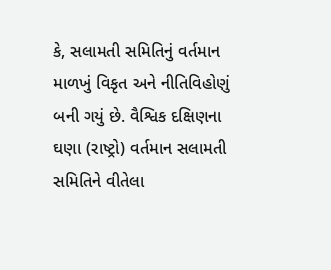કે, સલામતી સમિતિનું વર્તમાન માળખું વિકૃત અને નીતિવિહોણું બની ગયું છે. વૈશ્વિક દક્ષિણના ઘણા (રાષ્ટ્રો) વર્તમાન સલામતી સમિતિને વીતેલા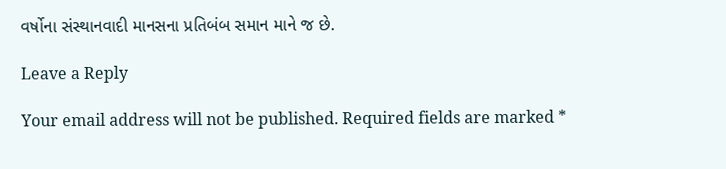વર્ષોના સંસ્થાનવાદી માનસના પ્રતિબંબ સમાન માને જ છે.

Leave a Reply

Your email address will not be published. Required fields are marked *